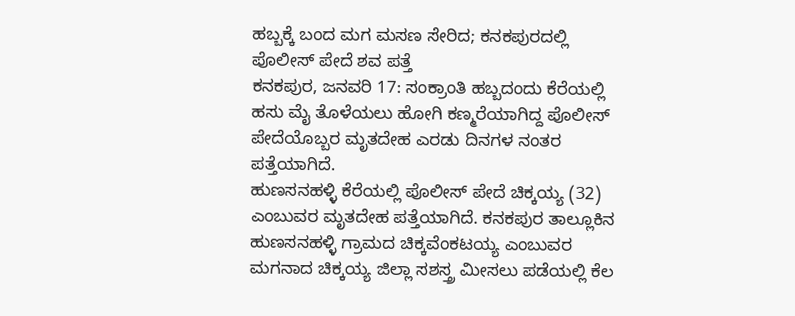ಹಬ್ಬಕ್ಕೆ ಬಂದ ಮಗ ಮಸಣ ಸೇರಿದ; ಕನಕಪುರದಲ್ಲಿ ಪೊಲೀಸ್ ಪೇದೆ ಶವ ಪತ್ತೆ
ಕನಕಪುರ, ಜನವರಿ 17: ಸಂಕ್ರಾಂತಿ ಹಬ್ಬದಂದು ಕೆರೆಯಲ್ಲಿ ಹಸು ಮೈ ತೊಳೆಯಲು ಹೋಗಿ ಕಣ್ಮರೆಯಾಗಿದ್ದ ಪೊಲೀಸ್ ಪೇದೆಯೊಬ್ಬರ ಮೃತದೇಹ ಎರಡು ದಿನಗಳ ನಂತರ ಪತ್ತೆಯಾಗಿದೆ.
ಹುಣಸನಹಳ್ಳಿ ಕೆರೆಯಲ್ಲಿ ಪೊಲೀಸ್ ಪೇದೆ ಚಿಕ್ಕಯ್ಯ (32) ಎಂಬುವರ ಮೃತದೇಹ ಪತ್ತೆಯಾಗಿದೆ. ಕನಕಪುರ ತಾಲ್ಲೂಕಿನ ಹುಣಸನಹಳ್ಳಿ ಗ್ರಾಮದ ಚಿಕ್ಕವೆಂಕಟಯ್ಯ ಎಂಬುವರ ಮಗನಾದ ಚಿಕ್ಕಯ್ಯ ಜಿಲ್ಲಾ ಸಶಸ್ತ್ರ ಮೀಸಲು ಪಡೆಯಲ್ಲಿ ಕೆಲ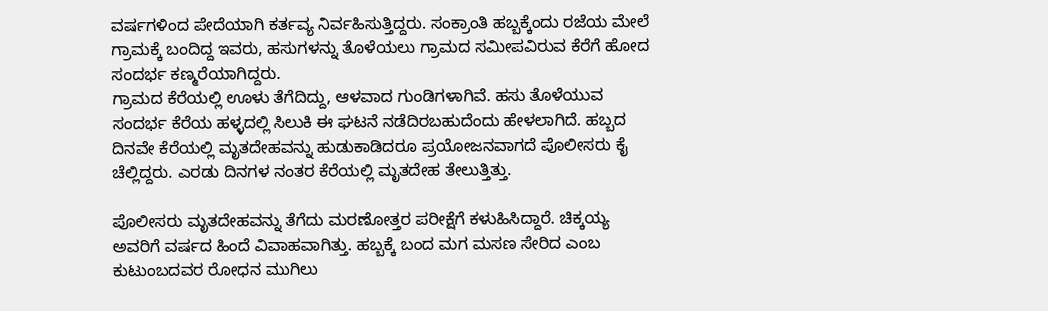ವರ್ಷಗಳಿಂದ ಪೇದೆಯಾಗಿ ಕರ್ತವ್ಯ ನಿರ್ವಹಿಸುತ್ತಿದ್ದರು. ಸಂಕ್ರಾಂತಿ ಹಬ್ಬಕ್ಕೆಂದು ರಜೆಯ ಮೇಲೆ ಗ್ರಾಮಕ್ಕೆ ಬಂದಿದ್ದ ಇವರು, ಹಸುಗಳನ್ನು ತೊಳೆಯಲು ಗ್ರಾಮದ ಸಮೀಪವಿರುವ ಕೆರೆಗೆ ಹೋದ ಸಂದರ್ಭ ಕಣ್ಮರೆಯಾಗಿದ್ದರು.
ಗ್ರಾಮದ ಕೆರೆಯಲ್ಲಿ ಊಳು ತೆಗೆದಿದ್ದು, ಆಳವಾದ ಗುಂಡಿಗಳಾಗಿವೆ. ಹಸು ತೊಳೆಯುವ ಸಂದರ್ಭ ಕೆರೆಯ ಹಳ್ಳದಲ್ಲಿ ಸಿಲುಕಿ ಈ ಘಟನೆ ನಡೆದಿರಬಹುದೆಂದು ಹೇಳಲಾಗಿದೆ. ಹಬ್ಬದ ದಿನವೇ ಕೆರೆಯಲ್ಲಿ ಮೃತದೇಹವನ್ನು ಹುಡುಕಾಡಿದರೂ ಪ್ರಯೋಜನವಾಗದೆ ಪೊಲೀಸರು ಕೈ ಚೆಲ್ಲಿದ್ದರು. ಎರಡು ದಿನಗಳ ನಂತರ ಕೆರೆಯಲ್ಲಿ ಮೃತದೇಹ ತೇಲುತ್ತಿತ್ತು.

ಪೊಲೀಸರು ಮೃತದೇಹವನ್ನು ತೆಗೆದು ಮರಣೋತ್ತರ ಪರೀಕ್ಷೆಗೆ ಕಳುಹಿಸಿದ್ದಾರೆ. ಚಿಕ್ಕಯ್ಯ ಅವರಿಗೆ ವರ್ಷದ ಹಿಂದೆ ವಿವಾಹವಾಗಿತ್ತು. ಹಬ್ಬಕ್ಕೆ ಬಂದ ಮಗ ಮಸಣ ಸೇರಿದ ಎಂಬ ಕುಟುಂಬದವರ ರೋಧನ ಮುಗಿಲು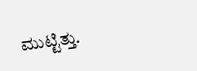ಮುಟ್ಟಿತ್ತು.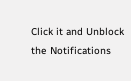Click it and Unblock the Notifications